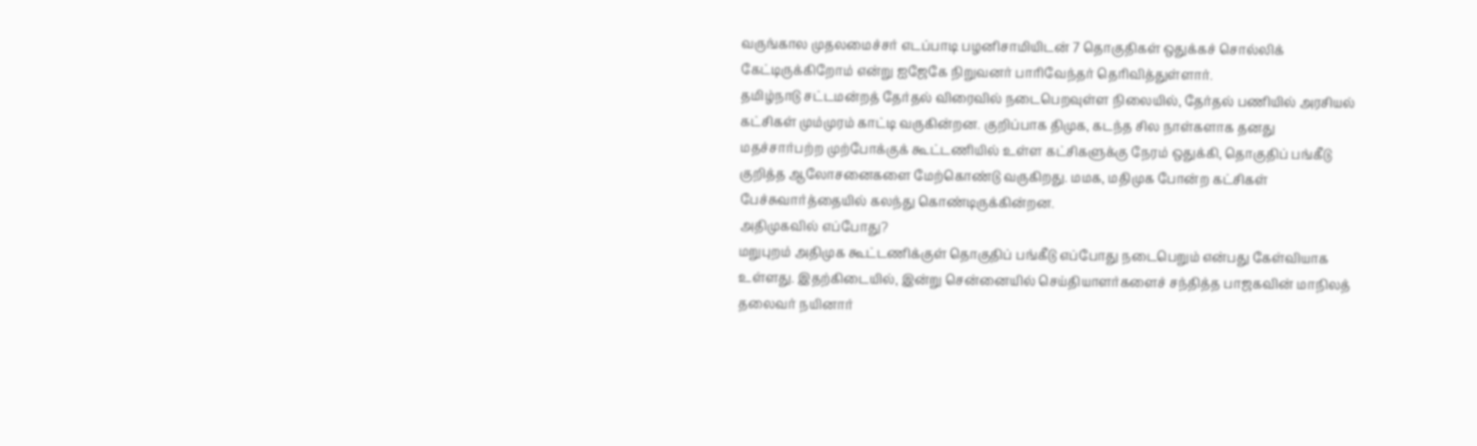வருங்கால முதலமைச்சர் எடப்பாடி பழனிசாமியிடன் 7 தொகுதிகள் ஒதுக்கச் சொல்லிக் கேட்டிருக்கிறோம் என்று ஐஜேகே நிறுவனர் பாரிவேந்தர் தெரிவித்துள்ளார்.
தமிழ்நாடு சட்டமன்றத் தேர்தல் விரைவில் நடைபெறவுள்ள நிலையில், தேர்தல் பணியில் அரசியல் கட்சிகள் மும்முரம் காட்டி வருகின்றன. குறிப்பாக திமுக, கடந்த சில நாள்களாக தனது மதச்சார்பற்ற முற்போக்குக் கூட்டணியில் உள்ள கட்சிகளுக்கு நேரம் ஒதுக்கி, தொகுதிப் பங்கீடு குறித்த ஆலோசனைகளை மேற்கொண்டு வருகிறது. மமக, மதிமுக போன்ற கட்சிகள் பேச்சுவார்த்தையில் கலந்து கொண்டிருக்கின்றன.
அதிமுகவில் எப்போது?
மறுபுறம் அதிமுக கூட்டணிக்குள் தொகுதிப் பங்கீடு எப்போது நடைபெறும் என்பது கேள்வியாக உள்ளது. இதற்கிடையில், இன்று சென்னையில் செய்தியாளர்களைச் சந்தித்த பாஜகவின் மாநிலத் தலைவர் நயினார்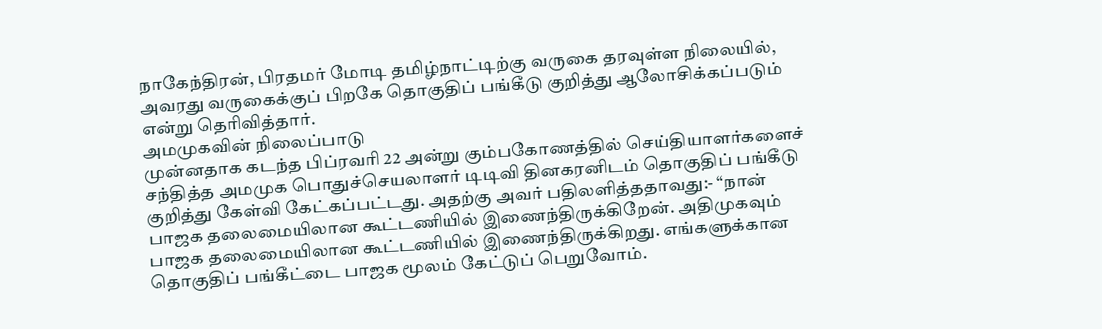நாகேந்திரன், பிரதமர் மோடி தமிழ்நாட்டிற்கு வருகை தரவுள்ள நிலையில், அவரது வருகைக்குப் பிறகே தொகுதிப் பங்கீடு குறித்து ஆலோசிக்கப்படும் என்று தெரிவித்தார்.
அமமுகவின் நிலைப்பாடு
முன்னதாக கடந்த பிப்ரவரி 22 அன்று கும்பகோணத்தில் செய்தியாளர்களைச் சந்தித்த அமமுக பொதுச்செயலாளர் டிடிவி தினகரனிடம் தொகுதிப் பங்கீடு குறித்து கேள்வி கேட்கப்பட்டது. அதற்கு அவர் பதிலளித்ததாவது:- “நான் பாஜக தலைமையிலான கூட்டணியில் இணைந்திருக்கிறேன். அதிமுகவும் பாஜக தலைமையிலான கூட்டணியில் இணைந்திருக்கிறது. எங்களுக்கான தொகுதிப் பங்கீட்டை பாஜக மூலம் கேட்டுப் பெறுவோம்.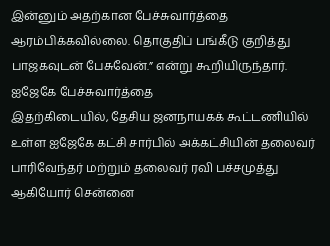இன்னும் அதற்கான பேச்சுவார்த்தை ஆரம்பிக்கவில்லை. தொகுதிப் பங்கீடு குறித்து பாஜகவுடன் பேசுவேன்.” என்று கூறியிருந்தார்.
ஐஜேகே பேச்சுவார்த்தை
இதற்கிடையில், தேசிய ஜனநாயகக் கூட்டணியில் உள்ள ஐஜேகே கட்சி சார்பில் அக்கட்சியின் தலைவர் பாரிவேந்தர் மற்றும் தலைவர் ரவி பச்சமுத்து ஆகியோர் சென்னை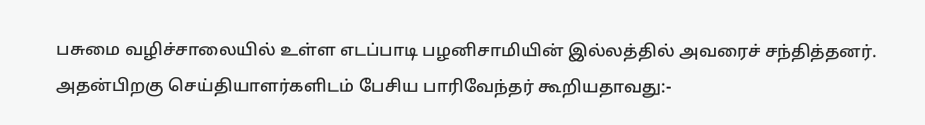பசுமை வழிச்சாலையில் உள்ள எடப்பாடி பழனிசாமியின் இல்லத்தில் அவரைச் சந்தித்தனர். அதன்பிறகு செய்தியாளர்களிடம் பேசிய பாரிவேந்தர் கூறியதாவது:-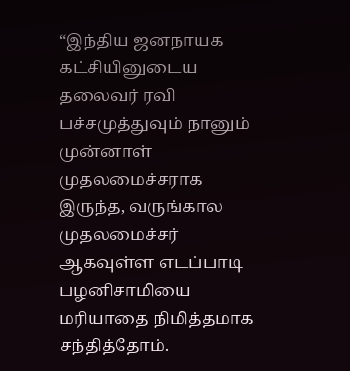“இந்திய ஜனநாயக கட்சியினுடைய தலைவர் ரவி பச்சமுத்துவும் நானும் முன்னாள் முதலமைச்சராக இருந்த, வருங்கால முதலமைச்சர் ஆகவுள்ள எடப்பாடி பழனிசாமியை மரியாதை நிமித்தமாக சந்தித்தோம்.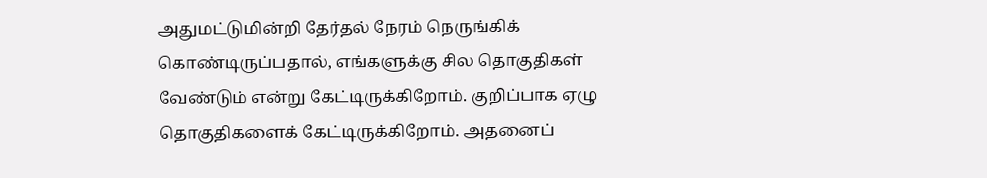அதுமட்டுமின்றி தேர்தல் நேரம் நெருங்கிக் கொண்டிருப்பதால், எங்களுக்கு சில தொகுதிகள் வேண்டும் என்று கேட்டிருக்கிறோம். குறிப்பாக ஏழு தொகுதிகளைக் கேட்டிருக்கிறோம். அதனைப்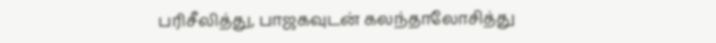பரிசீலித்து, பாஜகவுடன் கலந்தாலோசித்து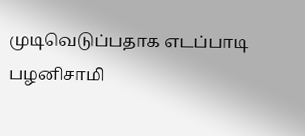முடிவெடுப்பதாக எடப்பாடி பழனிசாமி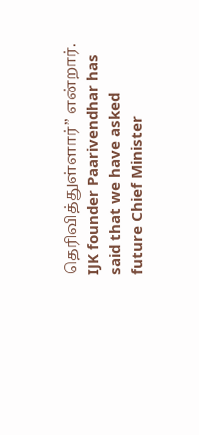தெரிவித்துள்ளார்” என்றார்.
IJK founder Paarivendhar has said that we have asked future Chief Minister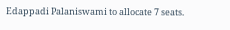Edappadi Palaniswami to allocate 7 seats.